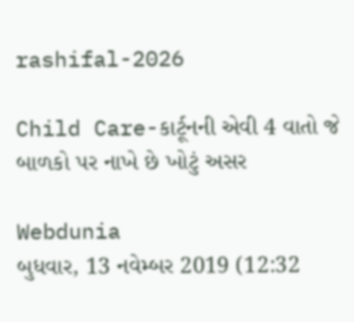rashifal-2026

Child Care-કાર્ટૂનની એવી 4 વાતો જે બાળકો પર નાખે છે ખોટું અસર

Webdunia
બુધવાર, 13 નવેમ્બર 2019 (12:32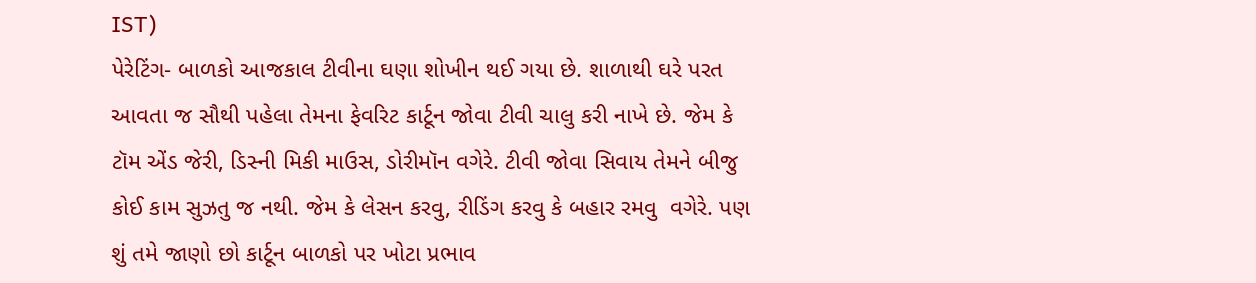IST)
પેરેટિંગ- બાળકો આજકાલ ટીવીના ઘણા શોખીન થઈ ગયા છે. શાળાથી ઘરે પરત આવતા જ સૌથી પહેલા તેમના ફેવરિટ કાર્ટૂન જોવા ટીવી ચાલુ કરી નાખે છે. જેમ કે ટૉમ એંડ જેરી, ડિસ્ની મિકી માઉસ, ડોરીમૉન વગેરે. ટીવી જોવા સિવાય તેમને બીજુ કોઈ કામ સુઝતુ જ નથી. જેમ કે લેસન કરવુ, રીડિંગ કરવુ કે બહાર રમવુ  વગેરે. પણ શું તમે જાણો છો કાર્ટૂન બાળકો પર ખોટા પ્રભાવ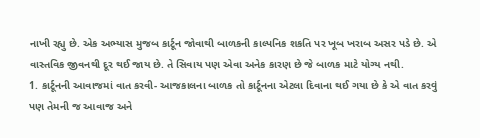નાખી રહ્યુ છે. એક અભ્યાસ મુજબ કાર્ટૂન જોવાથી બાળકની કાલ્પનિક શકતિ પર ખૂબ ખરાબ અસર પડે છે. એ વાસ્તવિક જીવનથી દૂર થઈ જાય છે. તે સિવાય પણ એવા અનેક કારણ છે જે બાળક માટે યોગ્ય નથી.
1. કાર્ટૂનની આવાજમાં વાત કરવી- આજકાલના બાળક તો કાર્ટૂનના એટલા દિવાના થઈ ગયા છે કે એ વાત કરવું પણ તેમની જ આવાજ અને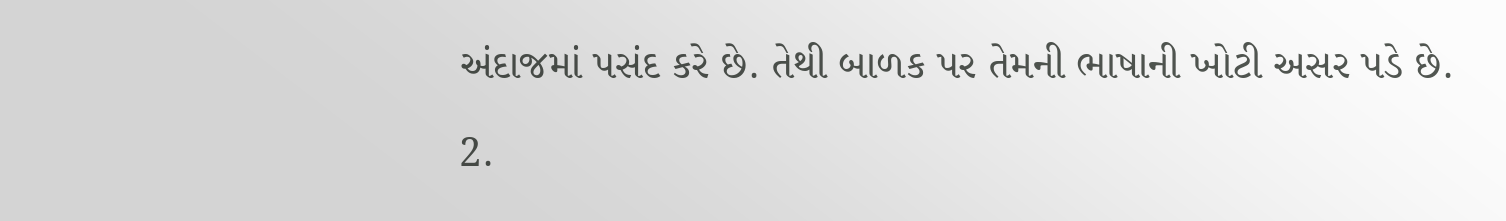અંદાજમાં પસંદ કરે છે. તેથી બાળક પર તેમની ભાષાની ખોટી અસર પડે છે.

2.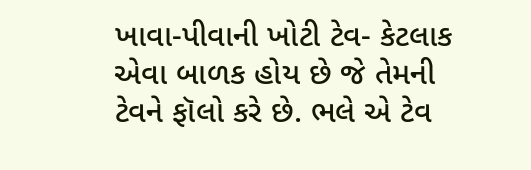ખાવા-પીવાની ખોટી ટેવ- કેટલાક એવા બાળક હોય છે જે તેમની ટેવને ફૉલો કરે છે. ભલે એ ટેવ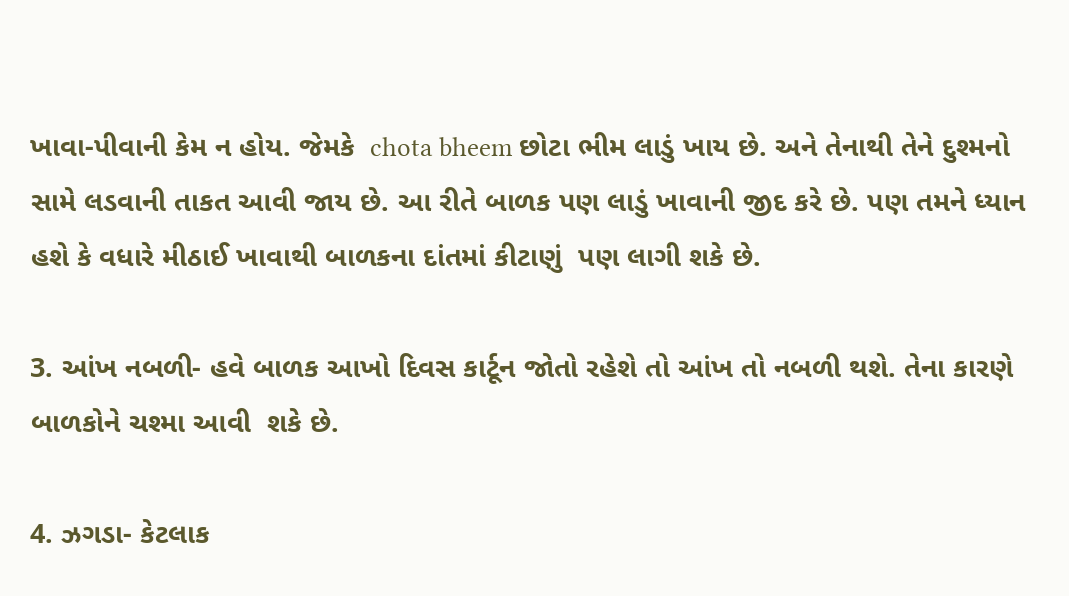ખાવા-પીવાની કેમ ન હોય. જેમકે  chota bheem છોટા ભીમ લાડું ખાય છે. અને તેનાથી તેને દુશ્મનો સામે લડવાની તાકત આવી જાય છે. આ રીતે બાળક પણ લાડું ખાવાની જીદ કરે છે. પણ તમને ધ્યાન હશે કે વધારે મીઠાઈ ખાવાથી બાળકના દાંતમાં કીટાણું  પણ લાગી શકે છે.

3. આંખ નબળી- હવે બાળક આખો દિવસ કાર્ટૂન જોતો રહેશે તો આંખ તો નબળી થશે. તેના કારણે બાળકોને ચશ્મા આવી  શકે છે.

4. ઝગડા- કેટલાક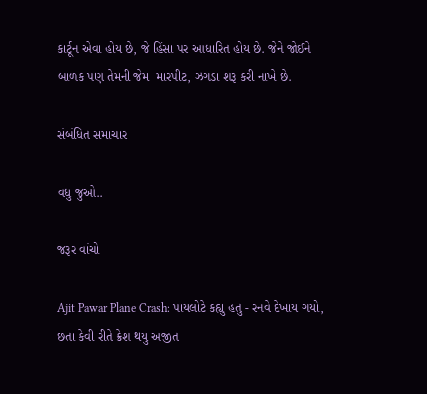કાર્ટૂન એવા હોય છે, જે હિંસા પર આધારિત હોય છે. જેને જોઈને બાળક પણ તેમની જેમ  મારપીટ, ઝગડા શરૂ કરી નાખે છે.

સંબંધિત સમાચાર

વધુ જુઓ..

જરૂર વાંચો

Ajit Pawar Plane Crash: પાયલોટે કહ્યુ હતુ - રનવે દેખાય ગયો, છતા કેવી રીતે ક્રેશ થયુ અજીત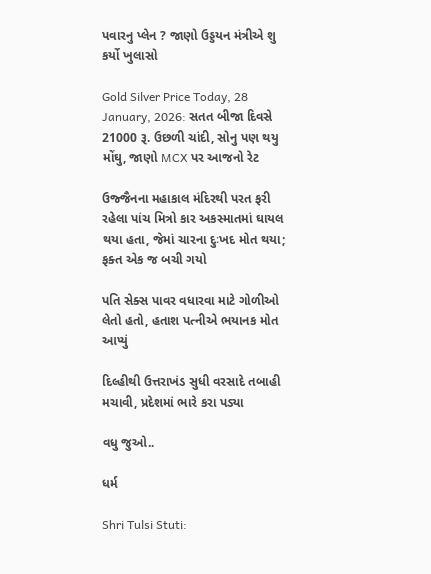પવારનુ પ્લેન ? જાણો ઉડ્ડયન મંત્રીએ શુ કર્યો ખુલાસો

Gold Silver Price Today, 28 January, 2026: સતત બીજા દિવસે 21000 રૂ. ઉછળી ચાંદી, સોનુ પણ થયુ મોંઘુ, જાણો MCX પર આજનો રેટ

ઉજ્જૈનના મહાકાલ મંદિરથી પરત ફરી રહેલા પાંચ મિત્રો કાર અકસ્માતમાં ઘાયલ થયા હતા, જેમાં ચારના દુઃખદ મોત થયા; ફક્ત એક જ બચી ગયો

પતિ સેક્સ પાવર વધારવા માટે ગોળીઓ લેતો હતો, હતાશ પત્નીએ ભયાનક મોત આપ્યું

દિલ્હીથી ઉત્તરાખંડ સુધી વરસાદે તબાહી મચાવી, પ્રદેશમાં ભારે કરા પડ્યા

વધુ જુઓ..

ધર્મ

Shri Tulsi Stuti: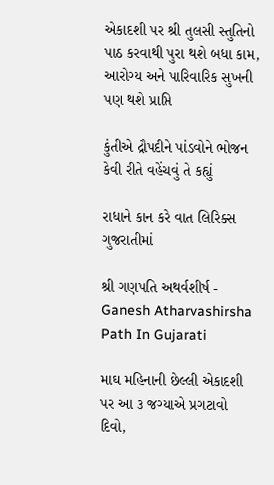એકાદશી પર શ્રી તુલસી સ્તુતિનો પાઠ કરવાથી પુરા થશે બધા કામ, આરોગ્ય અને પારિવારિક સુખની પણ થશે પ્રાપ્તિ

કુંતીએ દ્રૌપદીને પાંડવોને ભોજન કેવી રીતે વહેંચવું તે કહ્યું

રાધાને કાન કરે વાત લિરિક્સ ગુજરાતીમાં

શ્રી ગણપતિ અથર્વશીર્ષ - Ganesh Atharvashirsha Path In Gujarati

માઘ મહિનાની છેલ્લી એકાદશી પર આ ૩ જગ્યાએ પ્રગટાવો દિવો,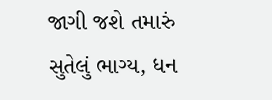જાગી જશે તમારું સુતેલું ભાગ્ય, ધન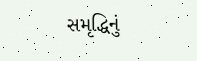સમૃદ્ધિનું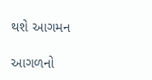થશે આગમન

આગળનો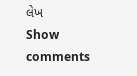લેખ
Show comments